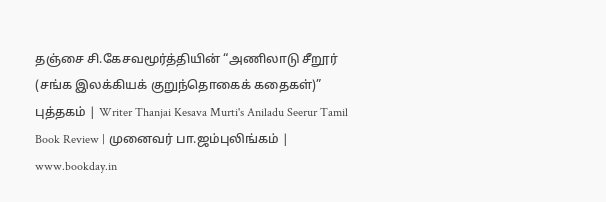தஞ்சை சி.கேசவமூர்த்தியின் “அணிலாடு சீறூர் (சங்க இலக்கியக் குறுந்தொகைக் கதைகள்)” புத்தகம் | Writer Thanjai Kesava Murti's Aniladu Seerur Tamil Book Review | முனைவர் பா.ஜம்புலிங்கம் | www.bookday.in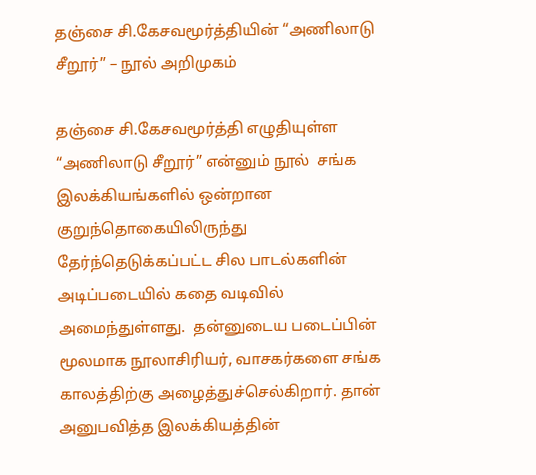தஞ்சை சி.கேசவமூர்த்தியின் “அணிலாடு சீறூர்” – நூல் அறிமுகம்

தஞ்சை சி.கேசவமூர்த்தி எழுதியுள்ள “அணிலாடு சீறூர்” என்னும் நூல்  சங்க இலக்கியங்களில் ஒன்றான குறுந்தொகையிலிருந்து தேர்ந்தெடுக்கப்பட்ட சில பாடல்களின் அடிப்படையில் கதை வடிவில் அமைந்துள்ளது.  தன்னுடைய படைப்பின் மூலமாக நூலாசிரியர், வாசகர்களை சங்க காலத்திற்கு அழைத்துச்செல்கிறார். தான் அனுபவித்த இலக்கியத்தின்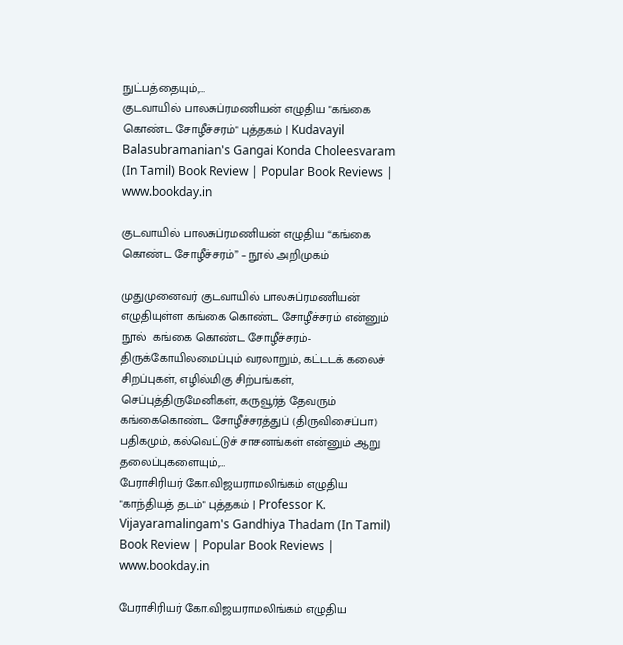நுட்பத்தையும்,…
குடவாயில் பாலசுப்ரமணியன் எழுதிய "கங்கை கொண்ட சோழீச்சரம்" புத்தகம் | Kudavayil Balasubramanian's Gangai Konda Choleesvaram (In Tamil) Book Review | Popular Book Reviews | www.bookday.in

குடவாயில் பாலசுப்ரமணியன் எழுதிய “கங்கை கொண்ட சோழீச்சரம்” – நூல் அறிமுகம்

முதுமுனைவர் குடவாயில் பாலசுப்ரமணியன் எழுதியுள்ள கங்கை கொண்ட சோழீச்சரம் என்னும் நூல்  கங்கை கொண்ட சோழீச்சரம்-திருக்கோயிலமைப்பும் வரலாறும், கட்டடக் கலைச் சிறப்புகள், எழில்மிகு சிற்பங்கள், செப்புத்திருமேனிகள், கருவூர்த் தேவரும் கங்கைகொண்ட சோழீச்சரத்துப் (திருவிசைப்பா) பதிகமும், கல்வெட்டுச் சாசனங்கள் என்னும் ஆறு தலைப்புகளையும்,…
பேராசிரியர் கோ.விஜயராமலிங்கம் எழுதிய "காந்தியத் தடம்" புத்தகம் | Professor K. Vijayaramalingam's Gandhiya Thadam (In Tamil) Book Review | Popular Book Reviews | www.bookday.in

பேராசிரியர் கோ.விஜயராமலிங்கம் எழுதிய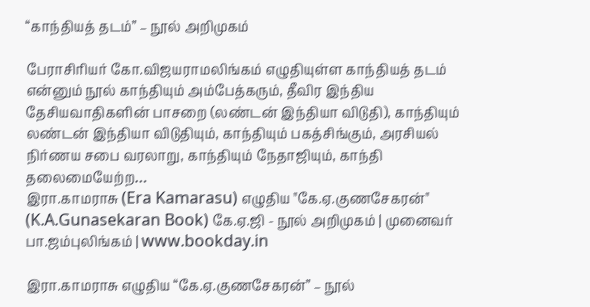“காந்தியத் தடம்” – நூல் அறிமுகம்

பேராசிரியர் கோ.விஜயராமலிங்கம் எழுதியுள்ள காந்தியத் தடம் என்னும் நூல் காந்தியும் அம்பேத்கரும், தீவிர இந்திய தேசியவாதிகளின் பாசறை (லண்டன் இந்தியா விடுதி), காந்தியும் லண்டன் இந்தியா விடுதியும், காந்தியும் பகத்சிங்கும், அரசியல் நிர்ணய சபை வரலாறு, காந்தியும் நேதாஜியும், காந்தி தலைமையேற்ற…
இரா.காமராசு (Era Kamarasu) எழுதிய "கே.ஏ.குணசேகரன்" (K.A.Gunasekaran Book) கே.ஏ.ஜி - நூல் அறிமுகம் | முனைவர் பா.ஜம்புலிங்கம் | www.bookday.in

இரா.காமராசு எழுதிய “கே.ஏ.குணசேகரன்” – நூல்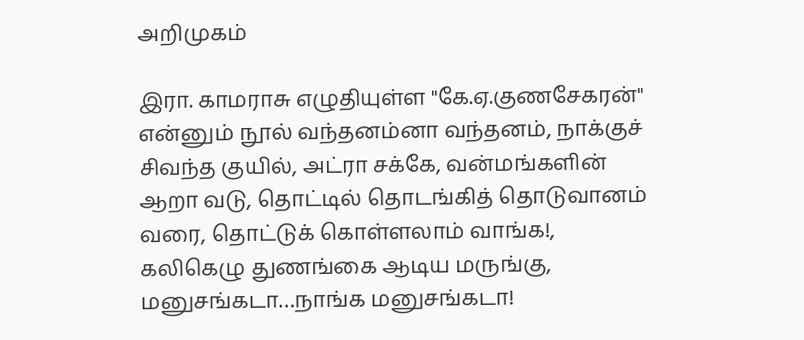அறிமுகம்

இரா. காமராசு எழுதியுள்ள "கே.ஏ.குணசேகரன்" என்னும் நூல் வந்தனம்னா வந்தனம், நாக்குச் சிவந்த குயில், அட்ரா சக்கே, வன்மங்களின் ஆறா வடு, தொட்டில் தொடங்கித் தொடுவானம் வரை, தொட்டுக் கொள்ளலாம் வாங்க!, கலிகெழு துணங்கை ஆடிய மருங்கு, மனுசங்கடா…நாங்க மனுசங்கடா!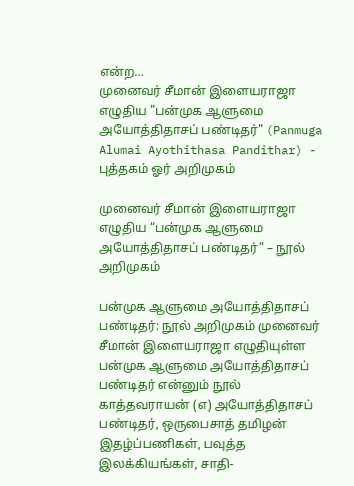என்ற…
முனைவர் சீமான் இளையராஜா எழுதிய "பன்முக ஆளுமை அயோத்திதாசப் பண்டிதர்" (Panmuga Alumai Ayothithasa Pandithar) - புத்தகம் ஓர் அறிமுகம்

முனைவர் சீமான் இளையராஜா எழுதிய “பன்முக ஆளுமை அயோத்திதாசப் பண்டிதர்” – நூல் அறிமுகம்

பன்முக ஆளுமை அயோத்திதாசப் பண்டிதர்: நூல் அறிமுகம் முனைவர் சீமான் இளையராஜா எழுதியுள்ள பன்முக ஆளுமை அயோத்திதாசப் பண்டிதர் என்னும் நூல் காத்தவராயன் (எ) அயோத்திதாசப் பண்டிதர், ஒருபைசாத் தமிழன் இதழ்ப்பணிகள், பவுத்த இலக்கியங்கள், சாதி-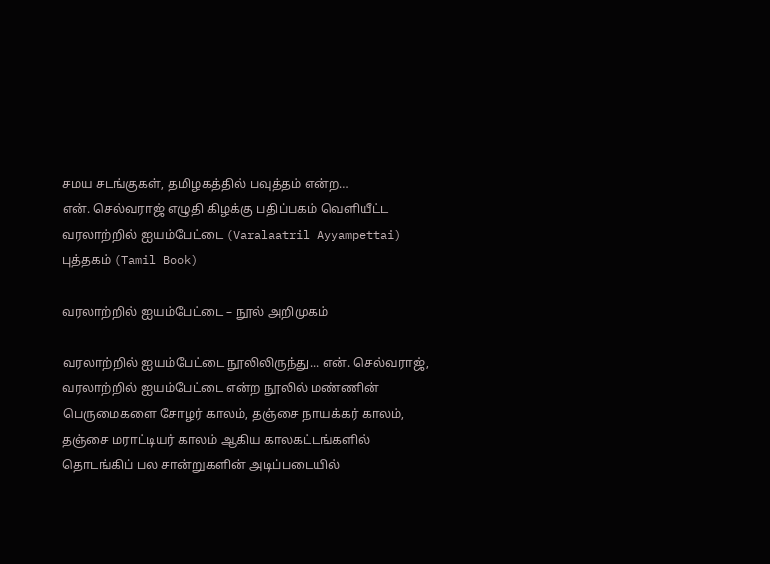சமய சடங்குகள், தமிழகத்தில் பவுத்தம் என்ற…
என். செல்வராஜ் எழுதி கிழக்கு பதிப்பகம் வெளியீட்ட வரலாற்றில் ஐயம்பேட்டை (Varalaatril Ayyampettai) புத்தகம் (Tamil Book)

வரலாற்றில் ஐயம்பேட்டை – நூல் அறிமுகம்

வரலாற்றில் ஐயம்பேட்டை நூலிலிருந்து... என். செல்வராஜ், வரலாற்றில் ஐயம்பேட்டை என்ற நூலில் மண்ணின் பெருமைகளை சோழர் காலம், தஞ்சை நாயக்கர் காலம், தஞ்சை மராட்டியர் காலம் ஆகிய காலகட்டங்களில் தொடங்கிப் பல சான்றுகளின் அடிப்படையில்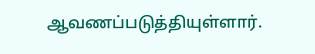ஆவணப்படுத்தியுள்ளார்.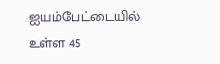ஐயம்பேட்டையில் உள்ள 45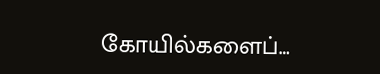கோயில்களைப்…